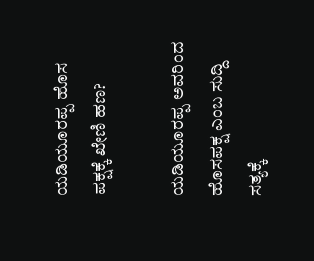ಯಡಿಯೂರಪ್ಪ ಹೊಸ ಪಕ್ಷಕ್ಕೆ ಖೇಣಿ ಹಣ?

ಯಡಿಯೂರಪ್ಪ ಅವರಿಂದ ಹೊಸಪಕ್ಷ ಎಂಬ ಸುದ್ದಿ ಸತ್ಯಕ್ಕೆ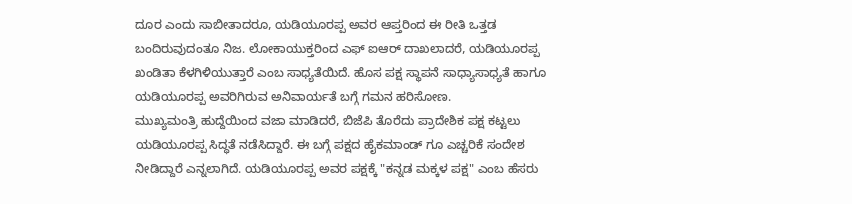ದೂರ ಎಂದು ಸಾಬೀತಾದರೂ, ಯಡಿಯೂರಪ್ಪ ಅವರ ಆಪ್ತರಿಂದ ಈ ರೀತಿ ಒತ್ತಡ ಬಂದಿರುವುದಂತೂ ನಿಜ. ಲೋಕಾಯುಕ್ತರಿಂದ ಎಫ್ ಐಆರ್ ದಾಖಲಾದರೆ, ಯಡಿಯೂರಪ್ಪ ಖಂಡಿತಾ ಕೆಳಗಿಳಿಯುತ್ತಾರೆ ಎಂಬ ಸಾಧ್ಯತೆಯಿದೆ. ಹೊಸ ಪಕ್ಷ ಸ್ಥಾಪನೆ ಸಾಧ್ಯಾಸಾಧ್ಯತೆ ಹಾಗೂ ಯಡಿಯೂರಪ್ಪ ಅವರಿಗಿರುವ ಅನಿವಾರ್ಯತೆ ಬಗ್ಗೆ ಗಮನ ಹರಿಸೋಣ.
ಮುಖ್ಯಮಂತ್ರಿ ಹುದ್ದೆಯಿಂದ ವಜಾ ಮಾಡಿದರೆ, ಬಿಜೆಪಿ ತೊರೆದು ಪ್ರಾದೇಶಿಕ ಪಕ್ಷ ಕಟ್ಟಲು ಯಡಿಯೂರಪ್ಪ ಸಿದ್ಧತೆ ನಡೆಸಿದ್ದಾರೆ. ಈ ಬಗ್ಗೆ ಪಕ್ಷದ ಹೈಕಮಾಂಡ್ ಗೂ ಎಚ್ಚರಿಕೆ ಸಂದೇಶ ನೀಡಿದ್ದಾರೆ ಎನ್ನಲಾಗಿದೆ. ಯಡಿಯೂರಪ್ಪ ಅವರ ಪಕ್ಷಕ್ಕೆ "ಕನ್ನಡ ಮಕ್ಕಳ ಪಕ್ಷ" ಎಂಬ ಹೆಸರು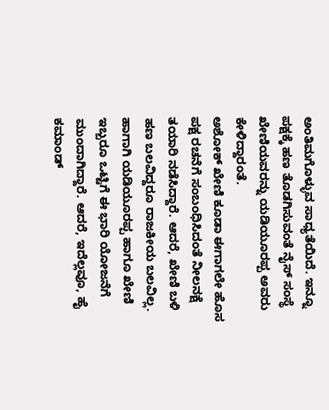ಅಂತಿಮಗೊಳ್ಳುವ ಸಾಧ್ಯತೆಯಿದೆ. ಇನ್ನೂ ಪಕ್ಷಕ್ಕೆ ಹಣ ತೊಡಗಿಸುವಂತೆ ನೈಸ್ ಸಂಸ್ಥೆ ಖೇಣಿಯವರನ್ನು ಯಡಿಯೂರಪ್ಪ ಅವರು ಕೇಳಿದ್ದಾರಂತೆ.
ಅಶೋಕ್ ಖೇಣಿ ಕೂಡಾ ಈಗಾಗಲೇ ಹೊಸ ಪಕ್ಷ ರಚನೆಗೆ ಸಂಬಂಧಿಸಿದಂತೆ ನೀಲನಕ್ಷೆ ತಯಾರಿ ನಡೆಸಿದ್ದಾರೆ. ಆದರೆ, ಖೇಣಿ ಬಳಿ ಹಣ ಬಲವಿದ್ದರೂ ರಾಜಕೀಯ ಬಲವಿಲ್ಲ. ಹಾಗಾಗಿ ಯಡಿಯೂರಪ್ಪ ಹಾಗೂ ಖೇಣಿ ಇಬ್ಬರೂ ಒಟ್ಟಿಗೆ ಈ ಭಾರಿ ಯೋಜನೆಗೆ ಮುಂದಾಗಿದ್ದಾರೆ. ಆದರೆ, ಇದೆಲ್ಲವೂ, ಹೈ ಕಮಾಂಡ್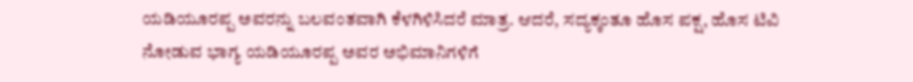ಯಡಿಯೂರಪ್ಪ ಅವರನ್ನು ಬಲವಂತವಾಗಿ ಕೆಳಗಿಳಿಸಿದರೆ ಮಾತ್ರ. ಆದರೆ, ಸದ್ಯಕ್ಕಂತೂ ಹೊಸ ಪಕ್ಷ, ಹೊಸ ಟಿವಿ ನೋಡುವ ಭಾಗ್ಯ ಯಡಿಯೂರಪ್ಪ ಅವರ ಅಭಿಮಾನಿಗಳಿಗೆ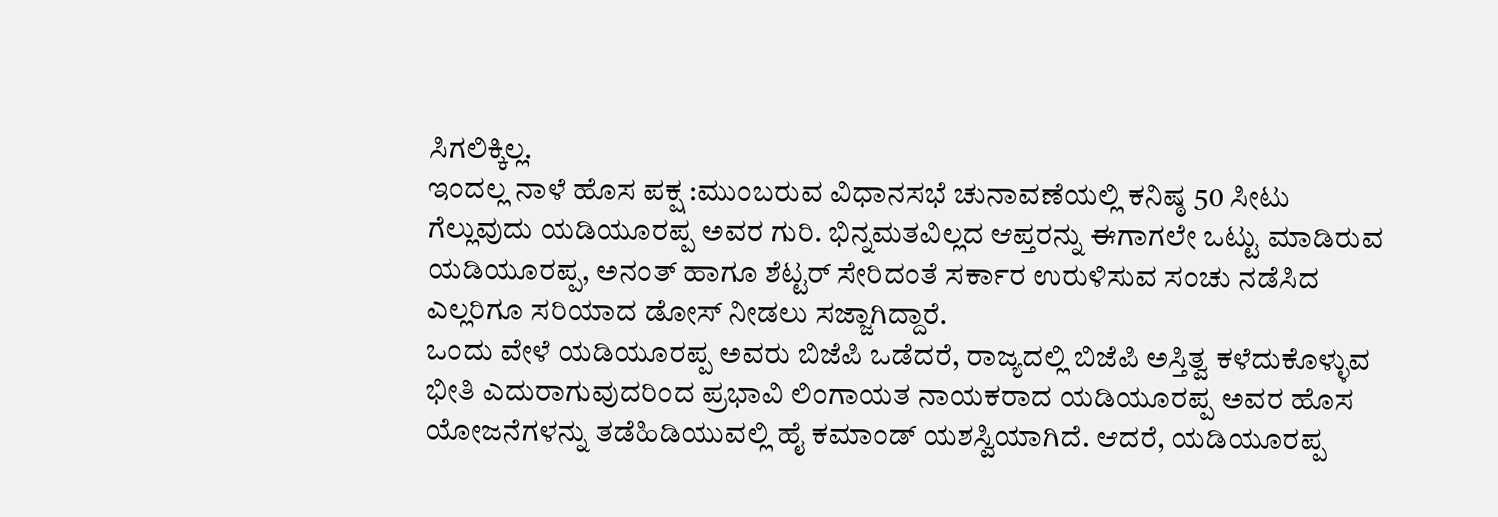ಸಿಗಲಿಕ್ಕಿಲ್ಲ.
ಇಂದಲ್ಲ ನಾಳೆ ಹೊಸ ಪಕ್ಷ :ಮುಂಬರುವ ವಿಧಾನಸಭೆ ಚುನಾವಣೆಯಲ್ಲಿ ಕನಿಷ್ಠ 50 ಸೀಟು ಗೆಲ್ಲುವುದು ಯಡಿಯೂರಪ್ಪ ಅವರ ಗುರಿ. ಭಿನ್ನಮತವಿಲ್ಲದ ಆಪ್ತರನ್ನು ಈಗಾಗಲೇ ಒಟ್ಟು ಮಾಡಿರುವ ಯಡಿಯೂರಪ್ಪ, ಅನಂತ್ ಹಾಗೂ ಶೆಟ್ಟರ್ ಸೇರಿದಂತೆ ಸರ್ಕಾರ ಉರುಳಿಸುವ ಸಂಚು ನಡೆಸಿದ ಎಲ್ಲರಿಗೂ ಸರಿಯಾದ ಡೋಸ್ ನೀಡಲು ಸಜ್ಜಾಗಿದ್ದಾರೆ.
ಒಂದು ವೇಳೆ ಯಡಿಯೂರಪ್ಪ ಅವರು ಬಿಜೆಪಿ ಒಡೆದರೆ, ರಾಜ್ಯದಲ್ಲಿ ಬಿಜೆಪಿ ಅಸ್ತಿತ್ವ ಕಳೆದುಕೊಳ್ಳುವ ಭೀತಿ ಎದುರಾಗುವುದರಿಂದ ಪ್ರಭಾವಿ ಲಿಂಗಾಯತ ನಾಯಕರಾದ ಯಡಿಯೂರಪ್ಪ ಅವರ ಹೊಸ ಯೋಜನೆಗಳನ್ನು ತಡೆಹಿಡಿಯುವಲ್ಲಿ ಹೈ ಕಮಾಂಡ್ ಯಶಸ್ವಿಯಾಗಿದೆ. ಆದರೆ, ಯಡಿಯೂರಪ್ಪ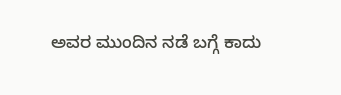ಅವರ ಮುಂದಿನ ನಡೆ ಬಗ್ಗೆ ಕಾದು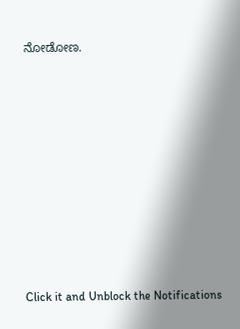ನೋಡೋಣ.












Click it and Unblock the Notifications